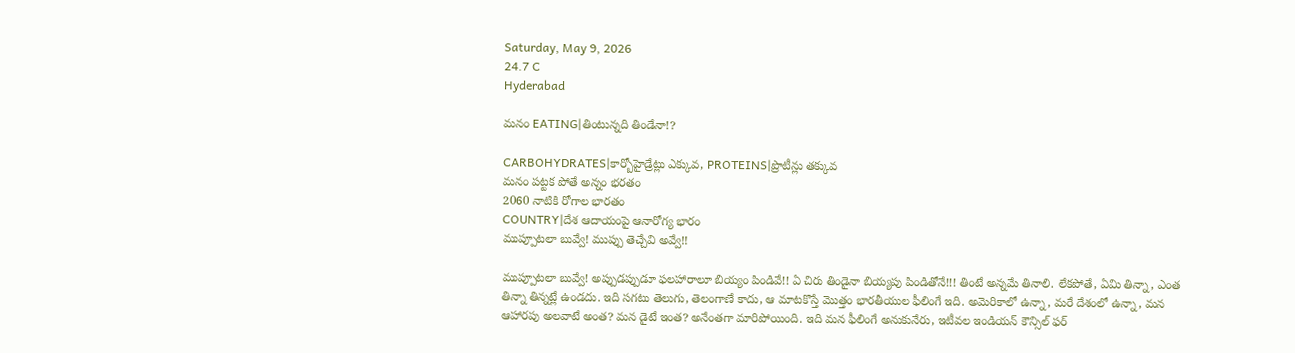Saturday, May 9, 2026
24.7 C
Hyderabad

మనం EATING|తింటున్నది తిండేనా!?

CARBOHYDRATES|కార్బోహైడ్రేట్లు ఎక్కువ, PROTEINS|ప్రొటీన్లు తక్కువ
మనం పట్టక పోతే అన్నం భరతం
2060 నాటికి రోగాల భారతం
COUNTRY|దేశ ఆదాయంపై ఆనారోగ్య భారం
ముప్పూటలా బువ్వే! ముప్పు తెచ్చేవి అవ్వే!!

ముప్పూటలా బువ్వే! అప్పుడప్పుడూ ఫలహారాలూ బియ్యం పిండివే!! ఏ చిరు తిండైనా బియ్యపు పిండితోనే!!! తింటే అన్నమే తినాలి. లేకపోతే, ఏమి తిన్నా, ఎంత తిన్నా తిన్నట్లే ఉండదు. ఇది సగటు తెలుగు, తెలంగాణే కాదు, ఆ మాటకొస్తే మొత్తం భారతీయుల ఫీలింగే ఇది. అమెరికాలో ఉన్నా, మరే దేశంలో ఉన్నా, మన ఆహారపు అలవాటే అంత? మన డైటే ఇంత? అనేంతగా మారిపోయింది. ఇది మన ఫీలింగే అనుకునేరు, ఇటీవల ఇండియన్ కౌన్సిల్ ఫర్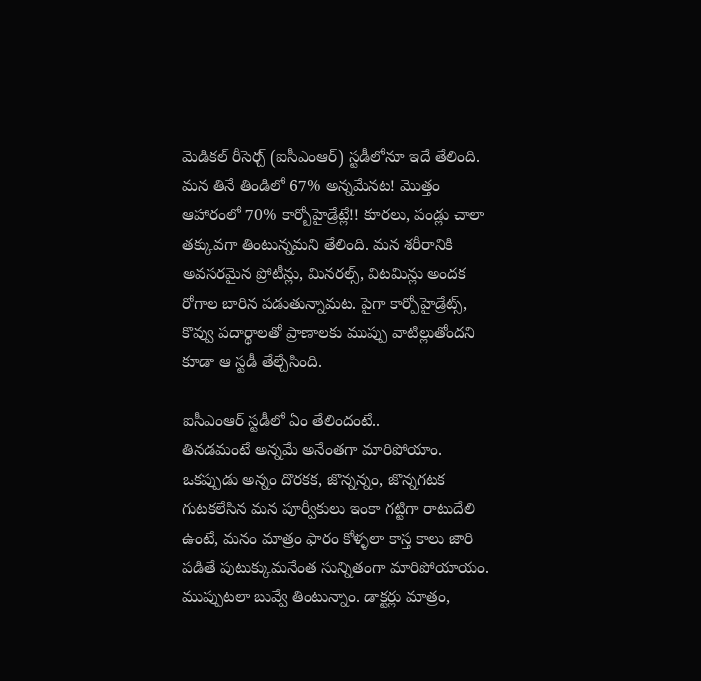మెడికల్ రీసెర్చ్ (ఐసీఎంఆర్) స్టడీలోనూ ఇదే తేలింది.
మన తినే తిండిలో 67% అన్నమేనట! మొత్తం ఆహారంలో 70% కార్బోహైడ్రేట్లే!! కూరలు, పండ్లు చాలా తక్కువగా తింటున్నమని తేలింది. మన శరీరానికి అవసరమైన ప్రోటీన్లు, మినరల్స్, విటమిన్లు అందక రోగాల బారిన పడుతున్నామట. పైగా కార్పోహైడ్రేట్స్, కొవ్వు పదార్థాలతో ప్రాణాలకు ముప్పు వాటిల్లుతోందని కూడా ఆ స్టడీ తేల్చేసింది.

ఐసీఎంఆర్ స్టడీలో ఏం తేలిందంటే..
తినడమంటే అన్నమే అనేంతగా మారిపోయాం. ఒకప్పుడు అన్నం దొరకక, జొన్నన్నం, జొన్నగటక గుటకలేసిన మన పూర్వీకులు ఇంకా గట్టిగా రాటుదేలి ఉంటే, మనం మాత్రం ఫారం కోళ్ళలా కాస్త కాలు జారి పడితే పుటుక్కుమనేంత సున్నితంగా మారిపోయాయం. ముప్పుటలా బువ్వే తింటున్నాం. డాక్టర్లు మాత్రం,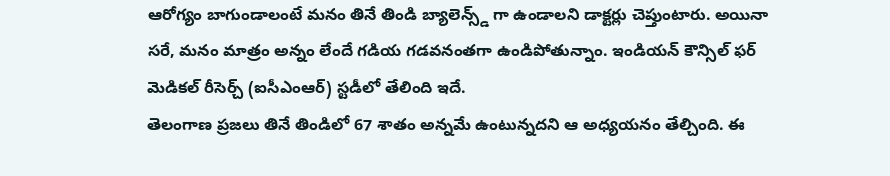ఆరోగ్యం బాగుండాలంటే మనం తినే తిండి బ్యాలెన్స్డ్ గా ఉండాలని డాక్టర్లు చెప్తుంటారు. అయినా సరే, మనం మాత్రం అన్నం లేందే గడియ గడవనంతగా ఉండిపోతున్నాం. ఇండియన్ కౌన్సిల్ ఫర్ మెడికల్ రీసెర్చ్ (ఐసీఎంఆర్) స్టడీలో తేలింది ఇదే.
తెలంగాణ ప్రజలు తినే తిండిలో 67 శాతం అన్నమే ఉంటున్నదని ఆ అధ్యయనం తేల్చింది. ఈ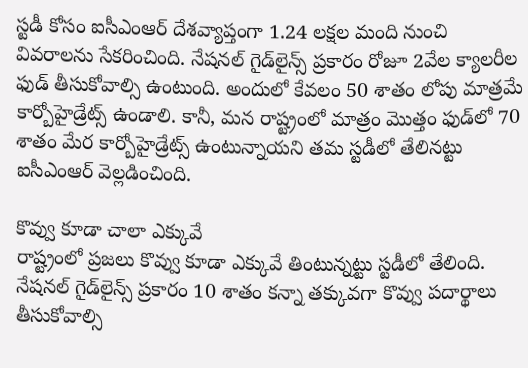స్టడీ కోసం ఐసీఎంఆర్ దేశవ్యాప్తంగా 1.24 లక్షల మంది నుంచి వివరాలను సేకరించింది. నేషనల్ గైడ్‌లైన్స్ ప్రకారం రోజూ 2వేల క్యాలరీల ఫుడ్ తీసుకోవాల్సి ఉంటుంది. అందులో కేవలం 50 శాతం లోపు మాత్రమే కార్బోహైడ్రేట్స్ ఉండాలి. కానీ, మన రాష్ట్రంలో మాత్రం మొత్తం ఫుడ్‌లో 70 శాతం మేర కార్బోహైడ్రేట్స్ ఉంటున్నాయని తమ స్టడీలో తేలినట్టు ఐసీఎంఆర్ వెల్లడించింది.

కొవ్వు కూడా చాలా ఎక్కువే
రాష్ట్రంలో ప్రజలు కొవ్వు కూడా ఎక్కువే తింటున్నట్టు స్టడీలో తేలింది. నేషనల్ గైడ్‌లైన్స్ ప్రకారం 10 శాతం కన్నా తక్కువగా కొవ్వు పదార్థాలు తీసుకోవాల్సి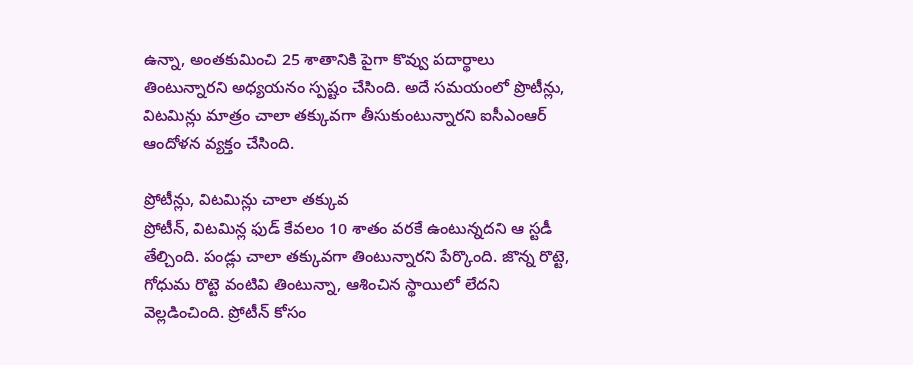ఉన్నా, అంతకుమించి 25 శాతానికి పైగా కొవ్వు పదార్థాలు తింటున్నారని అధ్యయనం స్పష్టం చేసింది. అదే సమయంలో ప్రొటీన్లు, విటమిన్లు మాత్రం చాలా తక్కువగా తీసుకుంటున్నారని ఐసీఎంఆర్ ఆందోళన వ్యక్తం చేసింది.

ప్రోటీన్లు, విటమిన్లు చాలా తక్కువ
ప్రోటీన్, విటమిన్ల ఫుడ్ కేవలం 10 శాతం వరకే ఉంటున్నదని ఆ స్టడీ తేల్చింది. పండ్లు చాలా తక్కువగా తింటున్నారని పేర్కొంది. జొన్న రొట్టె, గోధుమ రొట్టె వంటివి తింటున్నా, ఆశించిన స్థాయిలో లేదని వెల్లడించింది. ప్రోటీన్ కోసం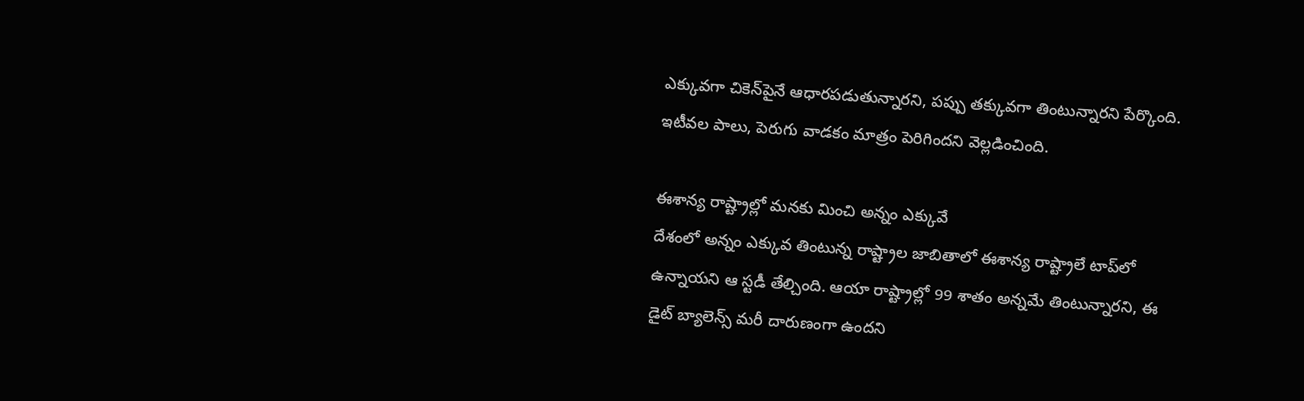ఎక్కువగా చికెన్‌పైనే ఆధారపడుతున్నారని, పప్పు తక్కువగా తింటున్నారని పేర్కొంది. ఇటీవల పాలు, పెరుగు వాడకం మాత్రం పెరిగిందని వెల్లడించింది.

ఈశాన్య రాష్ట్రాల్లో మనకు మించి అన్నం ఎక్కువే
దేశంలో అన్నం ఎక్కువ తింటున్న రాష్ట్రాల జాబితాలో ఈశాన్య రాష్ట్రాలే టాప్‌లో ఉన్నాయని ఆ స్టడీ తేల్చింది. ఆయా రాష్ట్రాల్లో 99 శాతం అన్నమే తింటున్నారని, ఈ డైట్ బ్యాలెన్స్ మరీ దారుణంగా ఉందని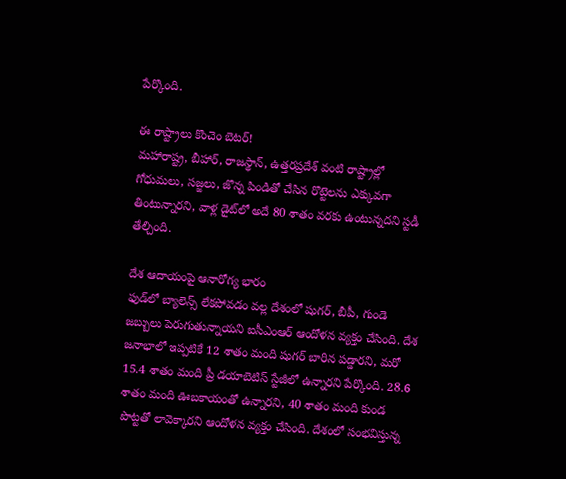పేర్కొంది.

ఈ రాష్ట్రాలు కొంచెం బెటర్!
మహారాష్ట్ర, బీహార్, రాజస్థాన్, ఉత్తరప్రదేశ్ వంటి రాష్ట్రాల్లో గోధుమలు, సజ్జలు, జొన్న పిండితో చేసిన రొట్టెలను ఎక్కువగా తింటున్నారని, వాళ్ల డైట్‌లో అదే 80 శాతం వరకు ఉంటున్నదని స్టడీ తేల్చింది.

దేశ ఆదాయంపై ఆనారోగ్య భారం
ఫుడ్‌లో బ్యాలెన్స్ లేకపోవడం వల్ల దేశంలో షుగర్, బీపీ, గుండె జబ్బులు పెరుగుతున్నాయని ఐసీఎంఆర్ ఆందోళన వ్యక్తం చేసింది. దేశ జనాభాలో ఇప్పటికే 12 శాతం మంది షుగర్ బారిన పడ్డారని, మరో 15.4 శాతం మంది ప్రీ డయాబెటిస్ స్టేజీలో ఉన్నారని పేర్కొంది. 28.6 శాతం మంది ఊబకాయంతో ఉన్నారని, 40 శాతం మంది కుండ పొట్టతో లావెక్కారని ఆందోళన వ్యక్తం చేసింది. దేశంలో సంభవిస్తున్న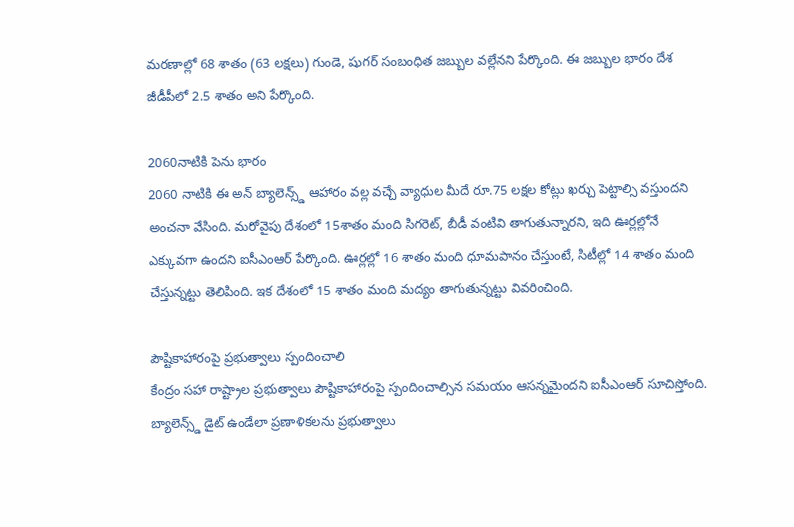మరణాల్లో 68 శాతం (63 లక్షలు) గుండె, షుగర్ సంబంధిత జబ్బుల వల్లేనని పేర్కొంది. ఈ జబ్బుల భారం దేశ జీడీపీలో 2.5 శాతం అని పేర్కొంది.

2060నాటికి పెను భారం
2060 నాటికి ఈ అన్ బ్యాలెన్స్డ్ ఆహారం వల్ల వచ్చే వ్యాధుల మీదే రూ.75 లక్షల కోట్లు ఖర్చు పెట్టాల్సి వస్తుందని అంచనా వేసింది. మరోవైపు దేశంలో 15శాతం మంది సిగరెట్, బీడీ వంటివి తాగుతున్నారని, ఇది ఊర్లల్లోనే ఎక్కువగా ఉందని ఐసీఎంఆర్ పేర్కొంది. ఊర్లల్లో 16 శాతం మంది ధూమపానం చేస్తుంటే, సిటీల్లో 14 శాతం మంది చేస్తున్నట్టు తెలిపింది. ఇక దేశంలో 15 శాతం మంది మద్యం తాగుతున్నట్టు వివరించింది.

పౌష్టికాహారంపై ప్రభుత్వాలు స్పందించాలి
కేంద్రం సహా రాష్ట్రాల ప్రభుత్వాలు పౌష్టికాహారంపై స్పందించాల్సిన సమయం ఆసన్నమైందని ఐసీఎంఆర్ సూచిస్తోంది. బ్యాలెన్స్డ్ డైట్ ఉండేలా ప్రణాళికలను ప్రభుత్వాలు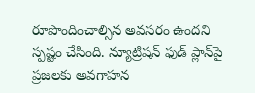రూపొందించాల్సిన అవసరం ఉందని స్పష్టం చేసింది. న్యూట్రిషన్ ఫుడ్ ప్లాన్‌పై ప్రజలకు అవగాహన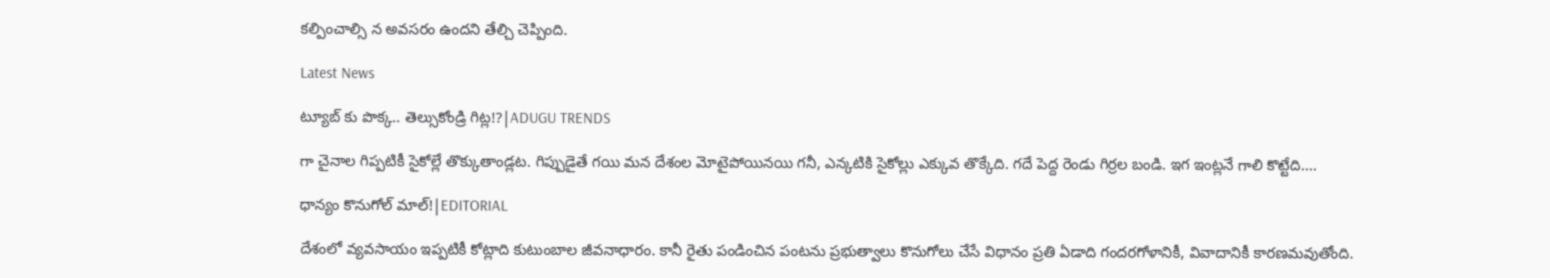కల్పించాల్సి న అవసరం ఉందని తేల్చి చెప్పింది.

Latest News

ట్యూబ్ కు పొక్క.. తెల్సుకోండ్రి గిట్ల!?|ADUGU TRENDS

గా చైనాల గిప్పటికీ సైకోల్లే తొక్కుతాండ్లట. గిప్పుడైతే గయి మన దేశంల మోటైపోయినయి గనీ, ఎన్కటికి సైకోల్లు ఎక్కువ తొక్కేది. గదే పెద్ద రెండు గిర్రల బండి. ఇగ ఇంట్లనే గాలి కొట్టేది....

ధాన్యం కొనుగోల్ మాల్!|EDITORIAL

దేశంలో వ్యవసాయం ఇప్పటికీ కోట్లాది కుటుంబాల జీవనాధారం. కానీ రైతు పండించిన పంటను ప్రభుత్వాలు కొనుగోలు చేసే విధానం ప్రతి ఏడాది గందరగోళానికీ, వివాదానికీ కారణమవుతోంది.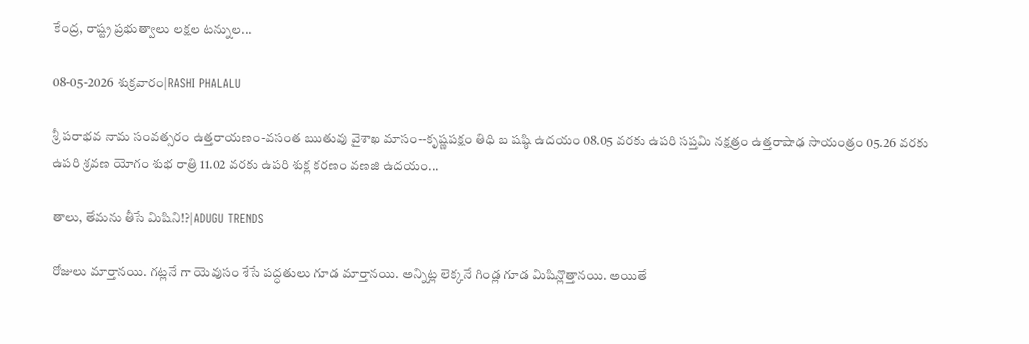కేంద్ర, రాష్ట్ర ప్రభుత్వాలు లక్షల టన్నుల...

08-05-2026 శుక్రవారం|RASHI PHALALU

శ్రీ పరాభవ నామ సంవత్సరం ఉత్తరాయణం-వసంత ఋతువు వైశాఖ మాసం--కృష్ణపక్షం తిధి బ షష్ఠి ఉదయం 08.05 వరకు ఉపరి సప్తమి నక్షత్రం ఉత్తరాషాఢ సాయంత్రం 05.26 వరకు ఉపరి శ్రవణ యోగం శుభ రాత్రి 11.02 వరకు ఉపరి శుక్ల కరణం వణజి ఉదయం...

తాలు, తేమను తీసే మిషిని!?|ADUGU TRENDS

రోజులు మార్తానయి. గట్లనే గా యెవుసం శేసే పద్ధతులు గూడ మార్తానయి. అన్నిట్ల లెక్కనే గిండ్ల గూడ మిషిన్లొత్తానయి. అయితే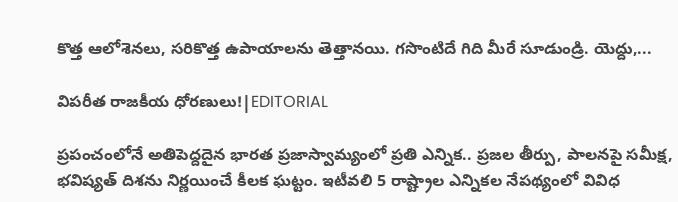కొత్త ఆలోశెనలు, సరికొత్త ఉపాయాలను తెత్తానయి. గసొంటిదే గిది మీరే సూడుండ్రి. యెద్దు,...

విపరీత రాజకీయ ధోరణులు!|EDITORIAL

ప్రపంచంలోనే అతిపెద్దదైన భారత ప్రజాస్వామ్యంలో ప్రతి ఎన్నిక.. ప్రజల తీర్పు, పాలనపై సమీక్ష, భవిష్యత్ దిశను నిర్ణయించే కీలక ఘట్టం. ఇటీవలి 5 రాష్ట్రాల ఎన్నికల నేపథ్యంలో వివిధ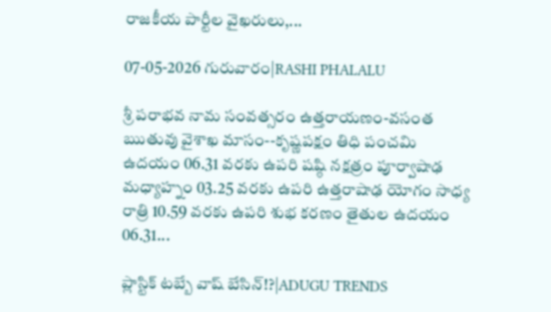రాజకీయ పార్టీల వైఖరులు,...

07-05-2026 గురువారం|RASHI PHALALU

శ్రీ పరాభవ నామ సంవత్సరం ఉత్తరాయణం-వసంత ఋతువు వైశాఖ మాసం--కృష్ణపక్షం తిధి పంచమి ఉదయం 06.31 వరకు ఉపరి షష్ఠి నక్షత్రం పూర్వాషాఢ మధ్యాహ్నం 03.25 వరకు ఉపరి ఉత్తరాషాఢ యోగం సాధ్య రాత్రి 10.59 వరకు ఉపరి శుభ కరణం తైతుల ఉదయం 06.31...

ప్లాస్టిక్ టబ్బే వాష్ బేసిన్!?|ADUGU TRENDS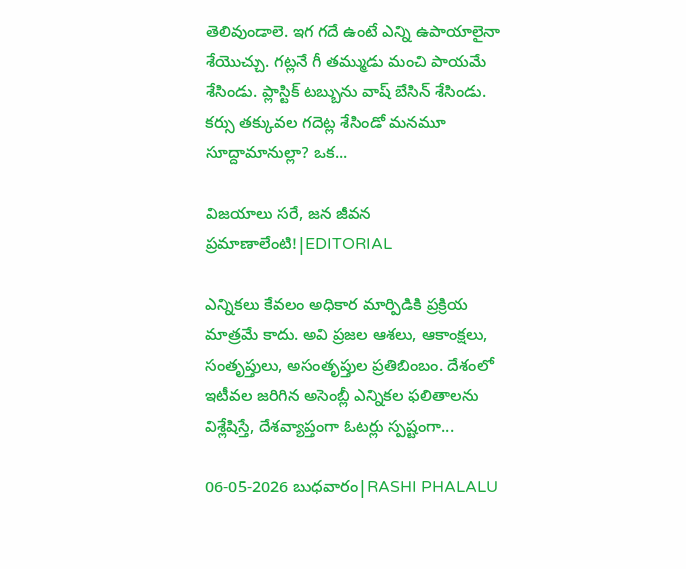తెలివుండాలె. ఇగ గదే ఉంటే ఎన్ని ఉపాయాలైనా శేయొచ్చు. గట్లనే గీ తమ్ముడు మంచి పాయమే శేసిండు. ప్లాస్టిక్ టబ్బును వాష్ బేసిన్ శేసిండు. కర్సు తక్కువల గదెట్ల శేసిండో మనమూ సూద్దామానుల్లా? ఒక...

విజయాలు సరే, జన జీవన ప్రమాణాలేంటి!|EDITORIAL

ఎన్నికలు కేవలం అధికార మార్పిడికి ప్రక్రియ మాత్రమే కాదు. అవి ప్రజల ఆశలు, ఆకాంక్షలు, సంతృప్తులు, అసంతృప్తుల ప్రతిబింబం. దేశంలో ఇటీవల జరిగిన అసెంబ్లీ ఎన్నికల ఫలితాలను విశ్లేషిస్తే, దేశవ్యాప్తంగా ఓటర్లు స్పష్టంగా...

06-05-2026 బుధవారం|RASHI PHALALU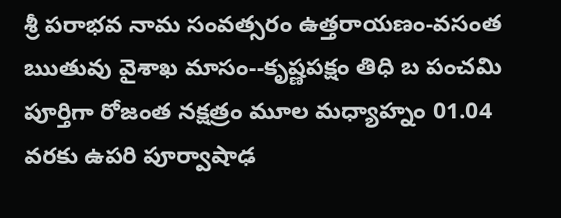శ్రీ పరాభవ నామ సంవత్సరం ఉత్తరాయణం-వసంత ఋతువు వైశాఖ మాసం--కృష్ణపక్షం తిధి బ పంచమి పూర్తిగా రోజంత నక్షత్రం మూల మధ్యాహ్నం 01.04 వరకు ఉపరి పూర్వాషాఢ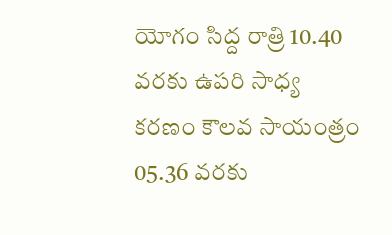యోగం సిద్ద రాత్రి 10.40 వరకు ఉపరి సాధ్య కరణం కౌలవ సాయంత్రం 05.36 వరకు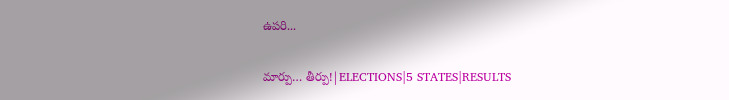ఉపరి...

మార్పు… తీర్పు!|ELECTIONS|5 STATES|RESULTS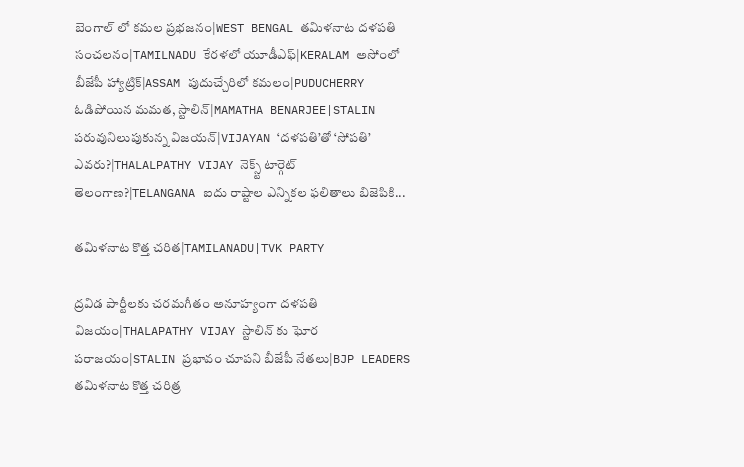బెంగాల్ లో కమల ప్రభజనం|WEST BENGAL తమిళనాట దళపతి సంచలనం|TAMILNADU కేరళలో యూడీఎఫ్|KERALAM అసోంలో బీజేపీ హ్యాట్రిక్|ASSAM పుదుచ్చేరిలో కమలం|PUDUCHERRY ఓడిపోయిన మమత, స్టాలిన్|MAMATHA BENARJEE|STALIN పరువునిలుపుకున్న విజయన్|VIJAYAN ‘దళపతి’తో ‘సోపతి’ ఎవరు?|THALALPATHY VIJAY నెక్స్ట్ టార్గెట్ తెలంగాణ?|TELANGANA ఐదు రాష్టాల ఎన్నికల ఫలితాలు బిజెపికి...

తమిళనాట కొత్త చరిత|TAMILANADU|TVK PARTY

ద్రవిడ పార్టీలకు చరమగీతం అనూహ్యంగా దళపతి విజయం|THALAPATHY VIJAY స్టాలిన్ కు ఘోర పరాజయం|STALIN ప్రభావం చూపని బీజేపీ నేతలు|BJP LEADERS తమిళనాట కొత్త చరిత్ర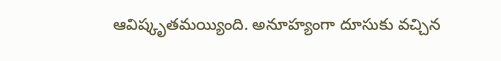ఆవిష్కృతమయ్యింది. అనూహ్యంగా దూసుకు వచ్చిన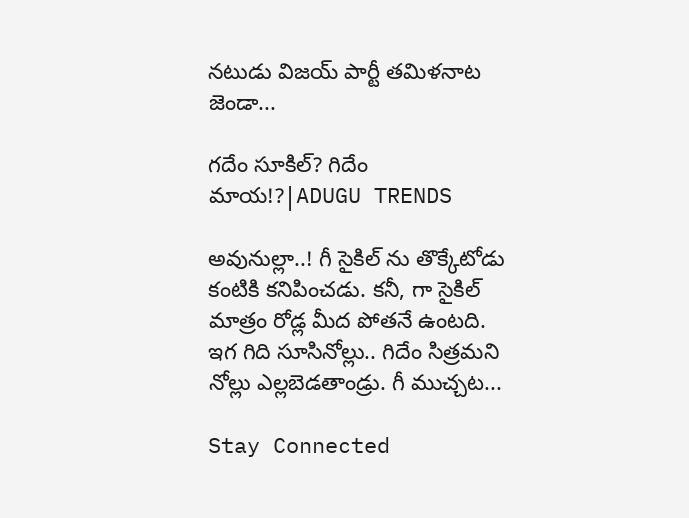నటుడు విజయ్ పార్టీ తమిళనాట జెండా...

గదేం సూకిల్? గిదేం మాయ!?|ADUGU TRENDS

అవునుల్లా..! గీ సైకిల్ ను తొక్కేటోడు కంటికి కనిపించడు. కనీ, గా సైకిల్ మాత్రం రోడ్ల మీద పోతనే ఉంటది. ఇగ గిది సూసినోల్లు.. గిదేం సిత్రమని నోల్లు ఎల్లబెడతాండ్రు. గీ ముచ్చట...

Stay Connected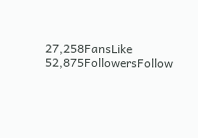27,258FansLike
52,875FollowersFollow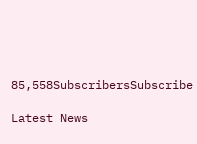85,558SubscribersSubscribe

Latest News